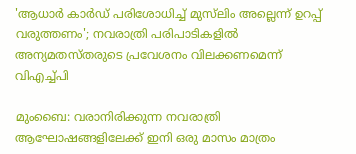'ആധാർ കാർഡ് പരിശോധിച്ച് മുസ്‍ലിം അല്ലെന്ന് ഉറപ്പ് വരുത്തണം'; നവരാത്രി പരിപാടികളിൽ അന്യമതസ്തരുടെ പ്രവേശനം വിലക്കണമെന്ന് വിഎച്ച്പി

മുംബൈ: വരാനിരിക്കുന്ന നവരാത്രി ആഘോഷങ്ങളിലേക്ക് ഇനി ഒരു മാസം മാത്രം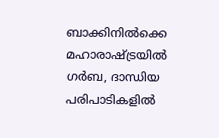ബാക്കിനിൽക്കെ മഹാരാഷ്ട്രയിൽ ഗർബ, ദാന്ധിയ പരിപാടികളിൽ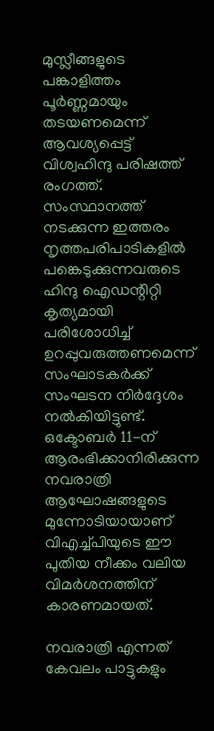മുസ്ലീങ്ങളുടെ പങ്കാളിത്തം പൂർണ്ണമായും തടയണമെന്ന് ആവശ്യപ്പെട്ട് വിശ്വഹിന്ദു പരിഷത്ത് രംഗത്ത്. സംസ്ഥാനത്ത് നടക്കുന്ന ഇത്തരം നൃത്തപരിപാടികളിൽ പങ്കെടുക്കുന്നവരുടെ ഹിന്ദു ഐഡന്റിറ്റി കൃത്യമായി പരിശോധിച്ച് ഉറപ്പുവരുത്തണമെന്ന് സംഘാടകർക്ക് സംഘടന നിർദ്ദേശം നൽകിയിട്ടുണ്ട്. ഒക്ടോബർ 11-ന് ആരംഭിക്കാനിരിക്കുന്ന നവരാത്രി ആഘോഷങ്ങളുടെ മുന്നോടിയായാണ് വിഎച്ച്പിയുടെ ഈ പുതിയ നീക്കം വലിയ വിമർശനത്തിന് കാരണമായത്.

നവരാത്രി എന്നത് കേവലം പാട്ടുകളും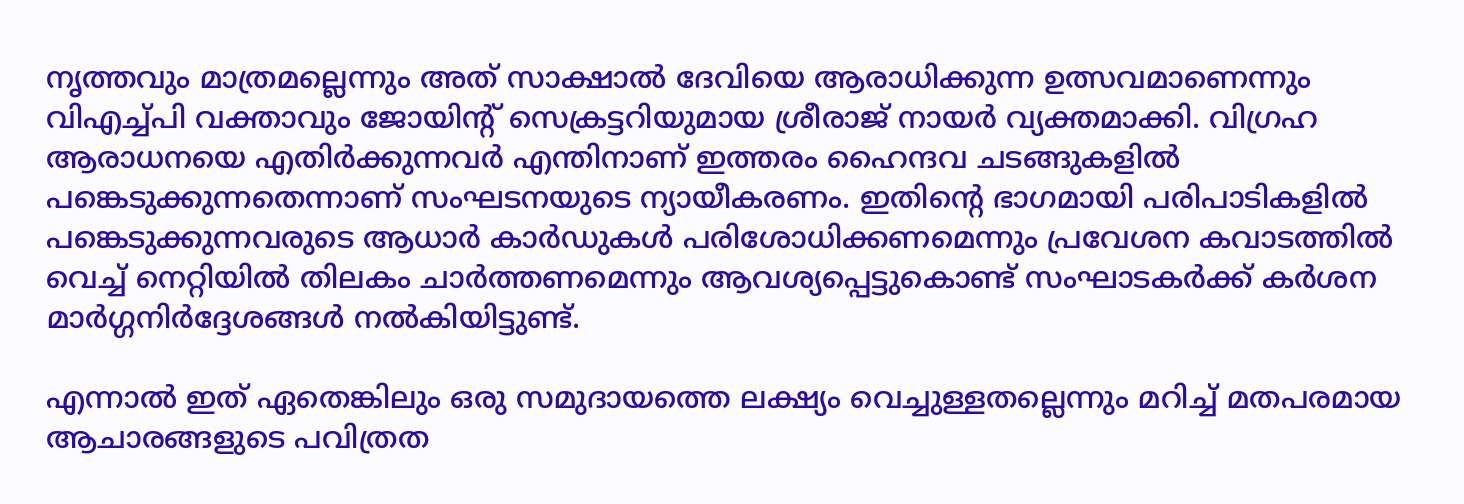നൃത്തവും മാത്രമല്ലെന്നും അത് സാക്ഷാൽ ദേവിയെ ആരാധിക്കുന്ന ഉത്സവമാണെന്നും വിഎച്ച്പി വക്താവും ജോയിന്റ് സെക്രട്ടറിയുമായ ശ്രീരാജ് നായർ വ്യക്തമാക്കി. വിഗ്രഹ ആരാധനയെ എതിർക്കുന്നവർ എന്തിനാണ് ഇത്തരം ഹൈന്ദവ ചടങ്ങുകളിൽ പങ്കെടുക്കുന്നതെന്നാണ് സംഘടനയുടെ ന്യായീകരണം. ഇതിന്റെ ഭാഗമായി പരിപാടികളിൽ പങ്കെടുക്കുന്നവരുടെ ആധാർ കാർഡുകൾ പരിശോധിക്കണമെന്നും പ്രവേശന കവാടത്തിൽ വെച്ച് നെറ്റിയിൽ തിലകം ചാർത്തണമെന്നും ആവശ്യപ്പെട്ടുകൊണ്ട് സംഘാടകർക്ക് കർശന മാർഗ്ഗനിർദ്ദേശങ്ങൾ നൽകിയിട്ടുണ്ട്.

എന്നാൽ ഇത് ഏതെങ്കിലും ഒരു സമുദായത്തെ ലക്ഷ്യം വെച്ചുള്ളതല്ലെന്നും മറിച്ച് മതപരമായ ആചാരങ്ങളുടെ പവിത്രത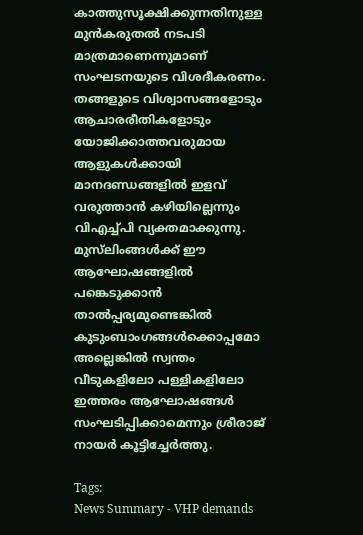കാത്തുസൂക്ഷിക്കുന്നതിനുള്ള മുൻകരുതൽ നടപടി മാത്രമാണെന്നുമാണ് സംഘടനയുടെ വിശദീകരണം. തങ്ങളുടെ വിശ്വാസങ്ങളോടും ആചാരരീതികളോടും യോജിക്കാത്തവരുമായ ആളുകൾക്കായി മാനദണ്ഡങ്ങളിൽ ഇളവ് വരുത്താൻ കഴിയില്ലെന്നും വിഎച്ച്പി വ്യക്തമാക്കുന്നു. മുസ്‍ലിംങ്ങൾക്ക് ഈ ആഘോഷങ്ങളിൽ പങ്കെടുക്കാൻ താൽപ്പര്യമുണ്ടെങ്കിൽ കുടുംബാംഗങ്ങൾക്കൊപ്പമോ അല്ലെങ്കിൽ സ്വന്തം വീടുകളിലോ പള്ളികളിലോ ഇത്തരം ആഘോഷങ്ങൾ സംഘടിപ്പിക്കാമെന്നും ശ്രീരാജ് നായർ കൂട്ടിച്ചേർത്തു.

Tags:
News Summary - VHP demands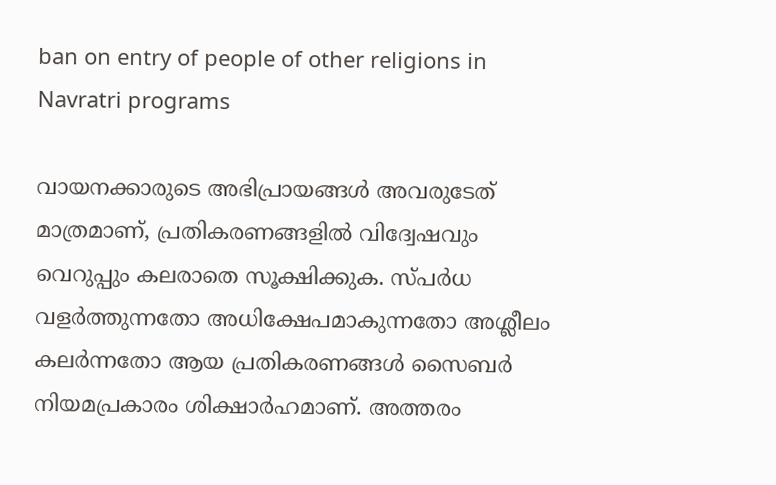ban on entry of people of other religions in Navratri programs

വായനക്കാരുടെ അഭിപ്രായങ്ങള്‍ അവരുടേത് മാത്രമാണ്, പ്രതികരണങ്ങളിൽ വിദ്വേഷവും വെറുപ്പും കലരാതെ സൂക്ഷിക്കുക. സ്പർധ വളർത്തുന്നതോ അധിക്ഷേപമാകുന്നതോ അശ്ലീലം കലർന്നതോ ആയ പ്രതികരണങ്ങൾ സൈബർ നിയമപ്രകാരം ശിക്ഷാർഹമാണ്. അത്തരം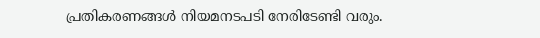പ്രതികരണങ്ങൾ നിയമനടപടി നേരിടേണ്ടി വരും.